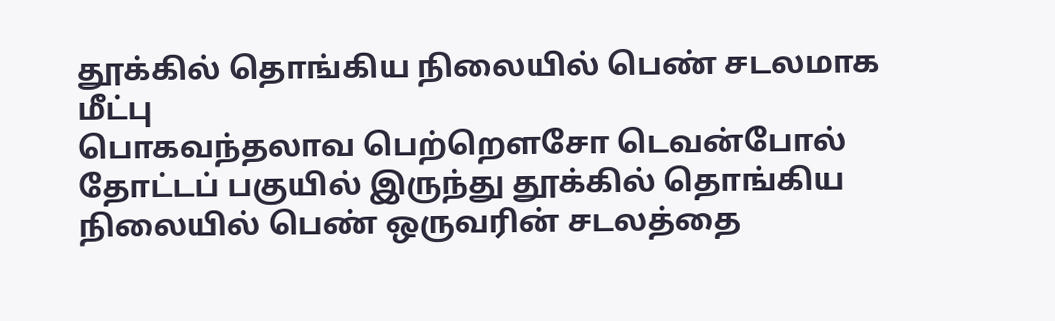தூக்கில் தொங்கிய நிலையில் பெண் சடலமாக மீட்பு
பொகவந்தலாவ பெற்றௌசோ டெவன்போல் தோட்டப் பகுயில் இருந்து தூக்கில் தொங்கிய நிலையில் பெண் ஒருவரின் சடலத்தை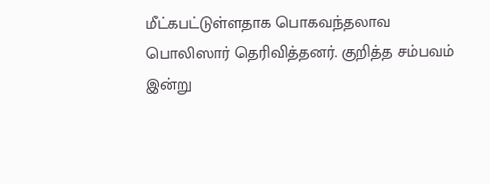மீட்கபட்டுள்ளதாக பொகவந்தலாவ பொலிஸார் தெரிவித்தனர். குறித்த சம்பவம் இன்று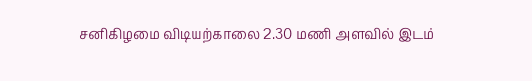சனிகிழமை விடியற்காலை 2.30 மணி அளவில் இடம்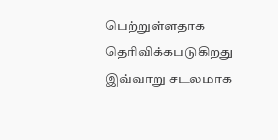பெற்றுள்ளதாக தெரிவிக்கபடுகிறது இவ்வாறு சடலமாக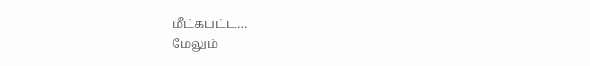மீட்கபட்ட…
மேலும்